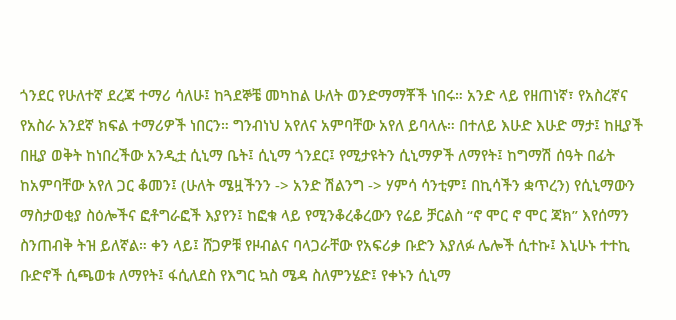ጎንደር የሁለተኛ ደረጃ ተማሪ ሳለሁ፤ ከጓደኞቼ መካከል ሁለት ወንድማማቾች ነበሩ። አንድ ላይ የዘጠነኛ፣ የአስረኛና የአስራ አንደኛ ክፍል ተማሪዎች ነበርን። ግንብነህ አየለና አምባቸው አየለ ይባላሉ። በተለይ እሁድ እሁድ ማታ፤ ከዚያች በዚያ ወቅት ከነበረችው አንዲቷ ሲኒማ ቤት፤ ሲኒማ ጎንደር፤ የሚታዩትን ሲኒማዎች ለማየት፤ ከግማሽ ሰዓት በፊት ከአምባቸው አየለ ጋር ቆመን፤ (ሁለት ሜዟችንን -> አንድ ሽልንግ -> ሃምሳ ሳንቲም፤ በኪሳችን ቋጥረን) የሲኒማውን ማስታወቂያ ስዕሎችና ፎቶግራፎች እያየን፤ ከፎቁ ላይ የሚንቆረቆረውን የሬይ ቻርልስ “ኖ ሞር ኖ ሞር ጃክ” እየሰማን ስንጠብቅ ትዝ ይለኛል። ቀን ላይ፤ ሸጋዎቹ የዞብልና ባላጋራቸው የአፍሪቃ ቡድን እያለፉ ሌሎች ሲተኩ፤ እኒሁኑ ተተኪ ቡድኖች ሲጫወቱ ለማየት፤ ፋሲለደስ የእግር ኳስ ሜዳ ስለምንሄድ፤ የቀኑን ሲኒማ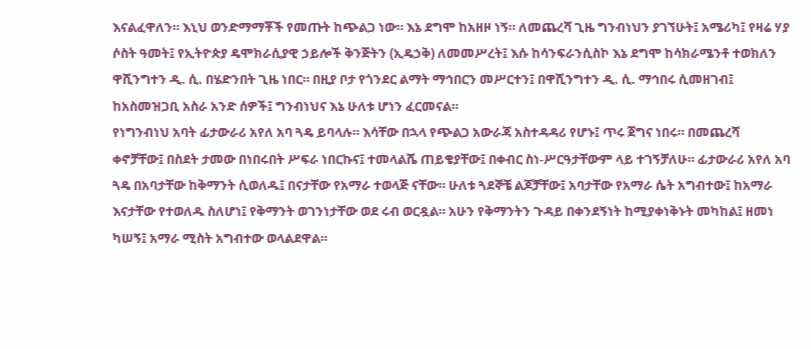እናልፈዋለን። እኒህ ወንድማማቾች የመጡት ከጭልጋ ነው። እኔ ደግሞ ከአዘዞ ነኝ። ለመጨረሻ ጊዜ ግንብነህን ያገኘሁት፤ አሜሪካ፤ የዛሬ ሃያ ሶስት ዓመት፤ የኢትዮጵያ ዴሞክራሲያዊ ኃይሎች ቅንጅትን (ኢዴኃቅ) ለመመሥረት፤ እሱ ከሳንፍራንሲስኮ እኔ ደግሞ ከሳክራሜንቶ ተወክለን ዋሺንግተን ዲ. ሲ. በሄድንበት ጊዜ ነበር። በዚያ ቦታ የጎንደር ልማት ማኅበርን መሥርተን፤ በዋሺንግተን ዲ. ሲ. ማኅበሩ ሲመዘገብ፤ ከአስመዝጋቢ አስራ አንድ ሰዎች፤ ግንብነህና እኔ ሁለቱ ሆነን ፈርመናል።
የነግንብነህ አባት ፊታውራሪ አየለ አባ ጓዴ ይባላሉ። እሳቸው በኋላ የጭልጋ አውራጃ አስተዳዳሪ የሆኑ፤ ጥሩ ጀግና ነበሩ። በመጨረሻ ቀኖቻቸው፤ በስደት ታመው በነበሩበት ሥፍራ ነበርኩና፤ ተመላልሼ ጠይቄያቸው፤ በቀብር ስነ-ሥርዓታቸውም ላይ ተገኝቻለሁ። ፊታውራሪ አየለ አባ ጓዴ በአባታቸው ከቅማንት ሲወለዱ፤ በናታቸው የአማራ ተወላጅ ናቸው። ሁለቱ ጓደኞቼ ልጆቻቸው፤ አባታቸው የአማራ ሴት አግብተው፤ ከአማራ እናታቸው የተወለዱ ስለሆነ፤ የቅማንት ወገንነታቸው ወደ ሩብ ወርዷል። አሁን የቅማንትን ጉዳይ በቀንደኝነት ከሚያቀነቅኑት መካከል፤ ዘመነ ካሠኝ፤ አማራ ሚስት አግብተው ወላልደዋል።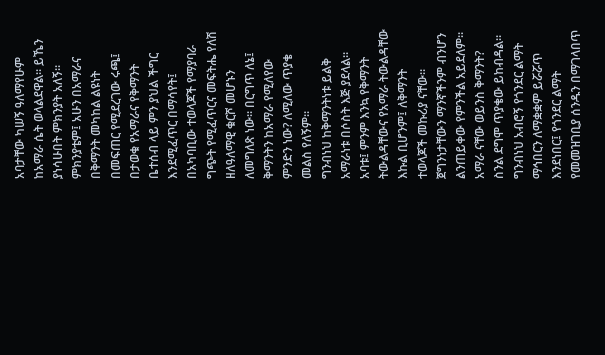አባታቸው ካሠኝ ዓለማየሁም ከአማራ ሴት ወላልደዋል። ይኼን ያነሳሁበት ምክንያት አለኝ። ምክንያቴም፤ አሁን በአማራና በቅማንት መካከል ልዩነት በመፍጠር የሚደረገው ሩጫ፤ በታወቁ የአማራና የቅማንት ቤተሰብ ላይ ምን ያህል ችግር እንደሚፈጥር በማሳየት፤ በአካባቢው ተወላጆች የማያባራ ግጭት የሚፈጥርና መፍትሔ የለሽ ዘለዓለማዊ ቁርሾ መሆኑን ለመግለጽ ነው። በርግጥ ለኔ፤ ቅማንትን ከአማራ የሚለየው ምንድን ነው? ለሚለው ጥያቄ መልስ የለኝም።
ግንብነህ ከቅማንትነቱ ይልቅ አማራነቱ በሶስት እጅ ያደላል። አባቱ፤ ምንም እንኳ የቅማንት ትውልዳቸውና የአማራ ትውልዳቸው እኩል ቢሆንም፤ ለቅማንት ተወላጆች መኩሪያ ናቸው። ጀግንነታቸውን ማንኛችንም ብንሆን ልንጠይቀው የምንችል አይደለም። አማራ ናቸው ወይንስ ቅማንት? ስንል ደግሞ ጥያቄው ይከብዳል። ግንብነህ አብሮኝ የጎንደር ልማት ማኅበርን ለማቋቋም ይሯሯጥ እንደነበር፤ የጎንደር ልማት የመመዝገቢያ ሰንዱን በማገላበጥ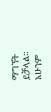ማግኘት ይቻላል። አሁንም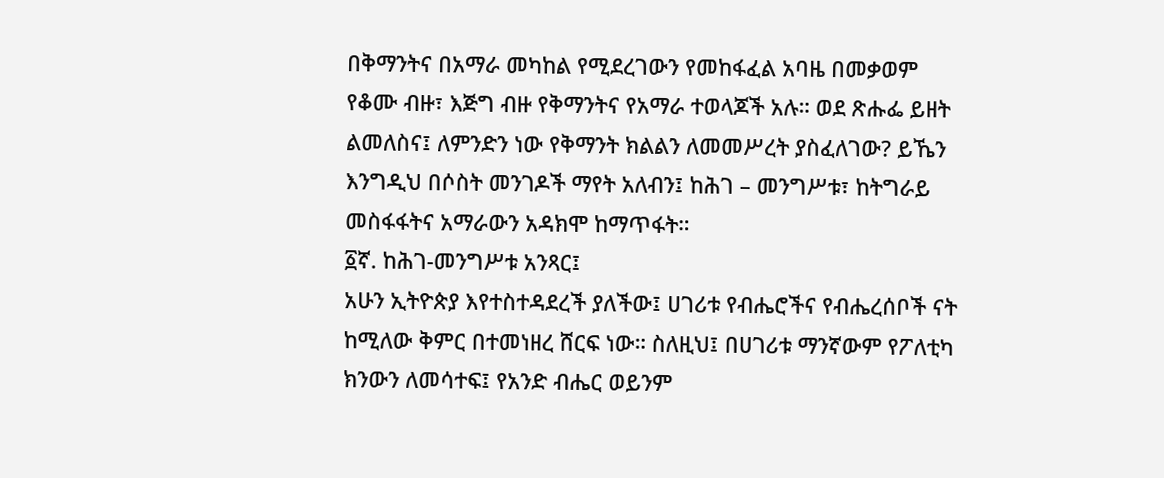በቅማንትና በአማራ መካከል የሚደረገውን የመከፋፈል አባዜ በመቃወም የቆሙ ብዙ፣ እጅግ ብዙ የቅማንትና የአማራ ተወላጆች አሉ። ወደ ጽሑፌ ይዘት ልመለስና፤ ለምንድን ነው የቅማንት ክልልን ለመመሥረት ያስፈለገው? ይኼን እንግዲህ በሶስት መንገዶች ማየት አለብን፤ ከሕገ – መንግሥቱ፣ ከትግራይ መስፋፋትና አማራውን አዳክሞ ከማጥፋት።
፩ኛ. ከሕገ-መንግሥቱ አንጻር፤
አሁን ኢትዮጵያ እየተስተዳደረች ያለችው፤ ሀገሪቱ የብሔሮችና የብሔረሰቦች ናት ከሚለው ቅምር በተመነዘረ ሸርፍ ነው። ስለዚህ፤ በሀገሪቱ ማንኛውም የፖለቲካ ክንውን ለመሳተፍ፤ የአንድ ብሔር ወይንም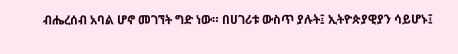ብሔረሰብ አባል ሆኖ መገኘት ግድ ነው። በሀገሪቱ ውስጥ ያሉት፤ ኢትዮጵያዊያን ሳይሆኑ፤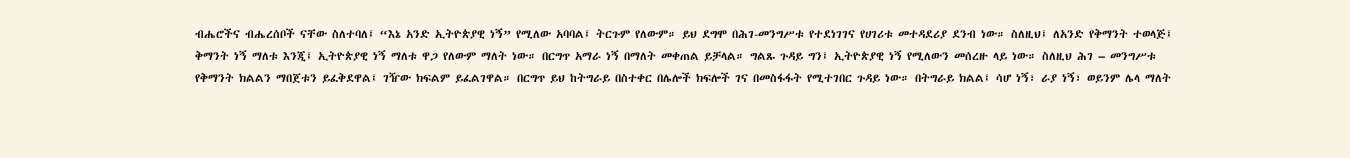ብሔሮችና ብሔረሰቦች ናቸው ስለተባለ፤ “እኔ አንድ ኢትዮጵያዊ ነኝ” የሚለው አባባል፤ ትርጉም የለውም። ይህ ደግሞ በሕገ-መንግሥቱ የተደነገገና የሀገሪቱ መተዳደሪያ ደንብ ነው። ስለዚህ፤ ለአንድ የቅማንት ተወላጅ፤ ቅማንት ነኝ ማለቱ እንጂ፤ ኢትዮጵያዊ ነኝ ማለቱ ዋጋ የለውም ማለት ነው። በርግጥ አማራ ነኝ በማለት መቀጠል ይቻላል። ግልጹ ጉዳይ ግን፤ ኢትዮጵያዊ ነኝ የሚለውን መሰረዙ ላይ ነው። ስለዚህ ሕገ – መንግሥቱ የቅማንት ክልልን ማበጀቱን ይፈቅደዋል፤ ገዥው ክፍልም ይፈልገዋል። በርግጥ ይህ ከትግራይ በስተቀር በሌሎች ክፍሎች ገና በመስፋፋት የሚተገበር ጉዳይ ነው። በትግራይ ክልል፤ ሳሆ ነኝ፣ ራያ ነኝ፣ ወይንም ሌላ ማለት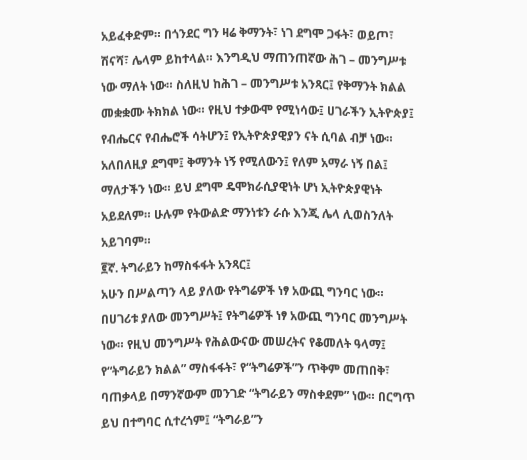አይፈቀድም። በጎንደር ግን ዛሬ ቅማንት፣ ነገ ደግሞ ጋፋት፣ ወይጦ፣ ሽናሻ፣ ሌላም ይከተላል። እንግዲህ ማጠንጠኛው ሕገ – መንግሥቱ ነው ማለት ነው። ስለዚህ ከሕገ – መንግሥቱ አንጻር፤ የቅማንት ክልል መቋቋሙ ትክክል ነው። የዚህ ተቃውሞ የሚነሳው፤ ሀገራችን ኢትዮጵያ፤ የብሔርና የብሔሮች ሳትሆን፤ የኢትዮጵያዊያን ናት ሲባል ብቻ ነው። አለበለዚያ ደግሞ፤ ቅማንት ነኝ የሚለውን፤ የለም አማራ ነኝ በል፤ ማለታችን ነው። ይህ ደግሞ ዴሞክራሲያዊነት ሆነ ኢትዮጵያዊነት አይደለም። ሁሉም የትውልድ ማንነቱን ራሱ እንጂ ሌላ ሊወስንለት አይገባም።
፪ኛ. ትግራይን ከማስፋፋት አንጻር፤
አሁን በሥልጣን ላይ ያለው የትግሬዎች ነፃ አውጪ ግንባር ነው። በሀገሪቱ ያለው መንግሥት፤ የትግሬዎች ነፃ አውጪ ግንባር መንግሥት ነው። የዚህ መንግሥት የሕልውናው መሠረትና የቆመለት ዓላማ፤ የ“ትግራይን ክልል” ማስፋፋት፣ የ“ትግሬዎች”ን ጥቅም መጠበቅ፣ ባጠቃላይ በማንኛውም መንገድ “ትግራይን ማስቀደም” ነው። በርግጥ ይህ በተግባር ሲተረጎም፤ “ትግራይ”ን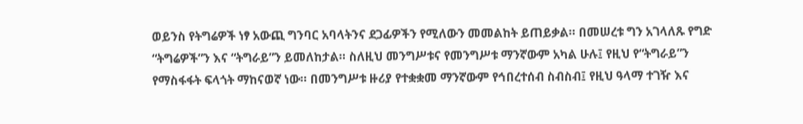ወይንስ የትግሬዎች ነፃ አውጪ ግንባር አባላትንና ደጋፊዎችን የሚለውን መመልከት ይጠይቃል። በመሠረቱ ግን አገላለጹ የግድ “ትግሬዎች”ን እና “ትግራይ”ን ይመለከታል። ስለዚህ መንግሥቱና የመንግሥቱ ማንኛውም አካል ሁሉ፤ የዚህ የ“ትግራይ”ን የማስፋፋት ፍላጎት ማከናወኛ ነው። በመንግሥቱ ዙሪያ የተቋቋመ ማንኛውም የኅበረተሰብ ስብስብ፤ የዚህ ዓላማ ተገዥ እና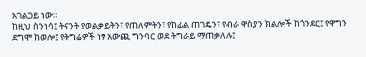አገልጋይ ነው።
ከዚህ ስንነሳ፤ ትናንት የወልቃይትን፣ የጠለምትን፣ የከፊል ጠገዴን፣ የብራ ዋስያን ክልሎች ከጎንደር፤ የዋግን ደግሞ ከወሎ፤ የትግሬዎች ነፃ አውጪ ግንባር ወደ ትግራይ ማጠቃለሉ፤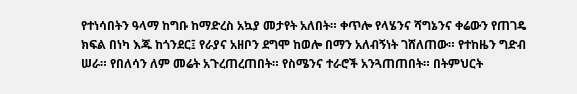የተነሳበትን ዓላማ ከግቡ ከማድረስ አኳያ መታየት አለበት። ቀጥሎ የላሄንና ሻግኔንና ቀሬውን የጠገዴ ክፍል በነካ እጁ ከጎንደር፤ የራያና አዘቦን ደግሞ ከወሎ በማን አለብኝነት ገሸለጠው። የተከዜን ግድብ ሠራ። የበለሳን ለም መሬት አጉረጠረጠበት። የስሜንና ተራሮች አንጓጠጠበት። በትምህርት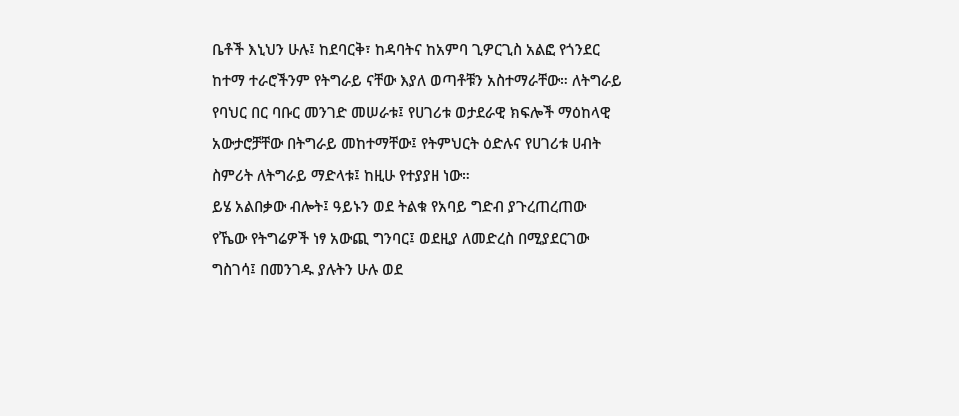ቤቶች እኒህን ሁሉ፤ ከደባርቅ፣ ከዳባትና ከአምባ ጊዎርጊስ አልፎ የጎንደር ከተማ ተራሮችንም የትግራይ ናቸው እያለ ወጣቶቹን አስተማራቸው። ለትግራይ የባህር በር ባቡር መንገድ መሠራቱ፤ የሀገሪቱ ወታደራዊ ክፍሎች ማዕከላዊ አውታሮቻቸው በትግራይ መከተማቸው፤ የትምህርት ዕድሉና የሀገሪቱ ሀብት ስምሪት ለትግራይ ማድላቱ፤ ከዚሁ የተያያዘ ነው።
ይሄ አልበቃው ብሎት፤ ዓይኑን ወደ ትልቁ የአባይ ግድብ ያጉረጠረጠው የኼው የትግሬዎች ነፃ አውጪ ግንባር፤ ወደዚያ ለመድረስ በሚያደርገው ግስገሳ፤ በመንገዱ ያሉትን ሁሉ ወደ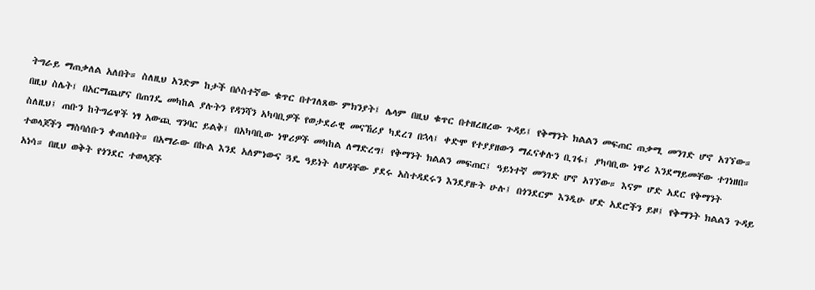ትግራይ ማጠቃለል አለበት። ስለዚህ አንድም ከታች በሶስተኛው ቁጥር በተገለጸው ምክንያት፤ ሌላም በዚህ ቁጥር በተዘረዘረው ጉዳይ፤ የቅማንት ክልልን መፍጠር ጠቃሚ መንገድ ሆኖ አገኘው። በዚህ ስሌት፤ በአርማጨሆና በጠገዴ መካከል ያሉትን የዳንሻን አካባቢዎች የወታደራዊ መናኸሪያ ካደረገ በኋላ፤ ቀድሞ የተያያዘውን ማፈናቀሉን ቢገፋ፤ ያካባቢው ነዋሪ እንደማይመቸው ተገነዘበ። ስለዚህ፤ ጠቡን ከትግሬዋች ነፃ አውጪ ግንባር ይልቅ፤ በአካባቢው ነዋሪዎች መካከል ለማድረግ፤ የቅማንት ክልልን መፍጠር፤ ዓይነተኛ መንገድ ሆኖ አገኘው። እናም ሆድ አደር የቅማንት ተወላጆችን ማስባሰቡን ቀጠለበት። በአማራው በኩል እንደ አለምነውና ጓዴ ዓይነት ለሆዳቸው ያደሩ አስተዳደሩን እንደያዙት ሁሉ፤ በጎንደርም እንዲሁ ሆድ አደሮችን ይዞ፤ የቅማንት ክልልን ጉዳይ አነሳ። በዚህ ወቅት የጎንደር ተወላጆች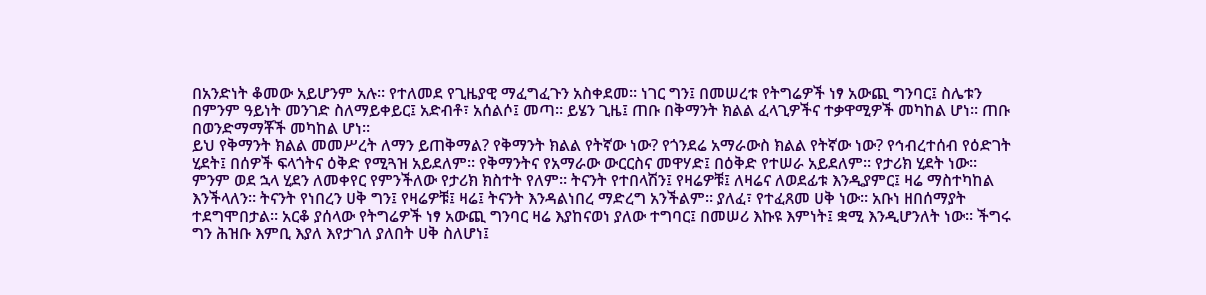በአንድነት ቆመው አይሆንም አሉ። የተለመደ የጊዜያዊ ማፈግፈጉን አስቀደመ። ነገር ግን፤ በመሠረቱ የትግሬዎች ነፃ አውጪ ግንባር፤ ስሌቱን በምንም ዓይነት መንገድ ስለማይቀይር፤ አድብቶ፣ አሰልሶ፤ መጣ። ይሄን ጊዜ፤ ጠቡ በቅማንት ክልል ፈላጊዎችና ተቃዋሚዎች መካከል ሆነ። ጠቡ በወንድማማቾች መካከል ሆነ።
ይህ የቅማንት ክልል መመሥረት ለማን ይጠቅማል? የቅማንት ክልል የትኛው ነው? የጎንደሬ አማራውስ ክልል የትኛው ነው? የኅብረተሰብ የዕድገት ሂደት፤ በሰዎች ፍላጎትና ዕቅድ የሚጓዝ አይደለም። የቅማንትና የአማራው ውርርስና መዋሃድ፤ በዕቅድ የተሠራ አይደለም። የታሪክ ሂደት ነው። ምንም ወደ ኋላ ሂደን ለመቀየር የምንችለው የታሪክ ክስተት የለም። ትናንት የተበላሽን፤ የዛሬዎቹ፤ ለዛሬና ለወደፊቱ እንዲያምር፤ ዛሬ ማስተካከል እንችላለን። ትናንት የነበረን ሀቅ ግን፤ የዛሬዎቹ፤ ዛሬ፤ ትናንት እንዳልነበረ ማድረግ አንችልም። ያለፈ፣ የተፈጸመ ሀቅ ነው። አቡነ ዘበሰማያት ተደግሞበታል። አርቆ ያሰላው የትግሬዎች ነፃ አውጪ ግንባር ዛሬ እያከናወነ ያለው ተግባር፤ በመሠሪ እኩዩ እምነት፤ ቋሚ እንዲሆንለት ነው። ችግሩ ግን ሕዝቡ እምቢ እያለ እየታገለ ያለበት ሀቅ ስለሆነ፤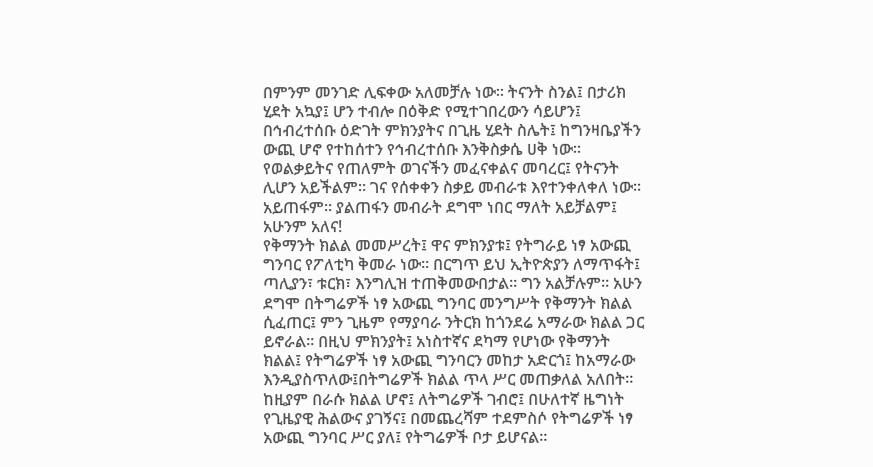በምንም መንገድ ሊፍቀው አለመቻሉ ነው። ትናንት ስንል፤ በታሪክ ሂደት አኳያ፤ ሆን ተብሎ በዕቅድ የሚተገበረውን ሳይሆን፤ በኅብረተሰቡ ዕድገት ምክንያትና በጊዜ ሂደት ስሌት፤ ከግንዛቤያችን ውጪ ሆኖ የተከሰተን የኅብረተሰቡ እንቅስቃሴ ሀቅ ነው። የወልቃይትና የጠለምት ወገናችን መፈናቀልና መባረር፤ የትናንት ሊሆን አይችልም። ገና የሰቀቀን ስቃይ መብራቱ እየተንቀለቀለ ነው። አይጠፋም። ያልጠፋን መብራት ደግሞ ነበር ማለት አይቻልም፤ አሁንም አለና!
የቅማንት ክልል መመሥረት፤ ዋና ምክንያቱ፤ የትግራይ ነፃ አውጪ ግንባር የፖለቲካ ቅመራ ነው። በርግጥ ይህ ኢትዮጵያን ለማጥፋት፤ ጣሊያን፣ ቱርክ፣ እንግሊዝ ተጠቅመውበታል። ግን አልቻሉም። አሁን ደግሞ በትግሬዎች ነፃ አውጪ ግንባር መንግሥት የቅማንት ክልል ሲፈጠር፤ ምን ጊዜም የማያባራ ንትርክ ከጎንደሬ አማራው ክልል ጋር ይኖራል። በዚህ ምክንያት፤ አነስተኛና ደካማ የሆነው የቅማንት ክልል፤ የትግሬዎች ነፃ አውጪ ግንባርን መከታ አድርጎ፤ ከአማራው እንዲያስጥለው፤በትግሬዎች ክልል ጥላ ሥር መጠቃለል አለበት። ከዚያም በራሱ ክልል ሆኖ፤ ለትግሬዎች ገብሮ፤ በሁለተኛ ዜግነት የጊዜያዊ ሕልውና ያገኝና፤ በመጨረሻም ተደምስሶ የትግሬዎች ነፃ አውጪ ግንባር ሥር ያለ፤ የትግሬዎች ቦታ ይሆናል።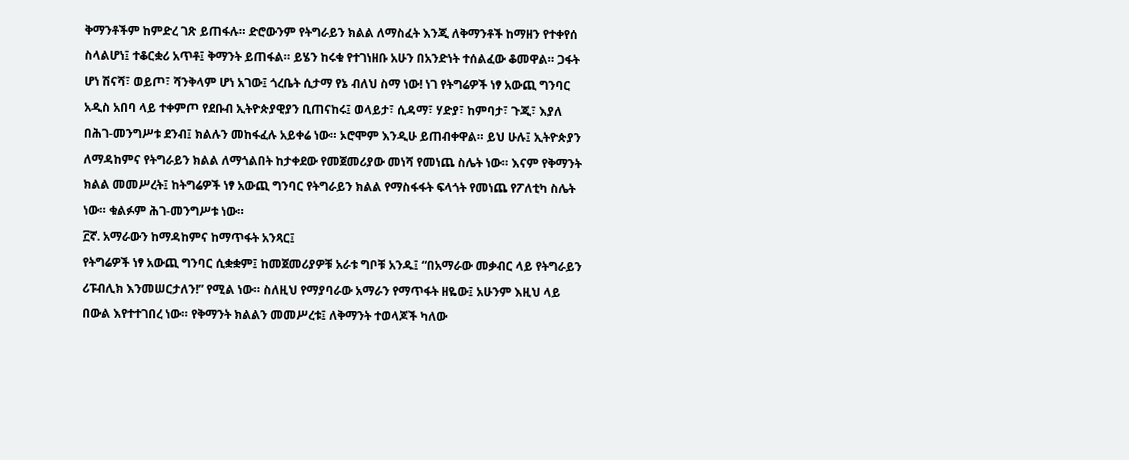ቅማንቶችም ከምድረ ገጽ ይጠፋሉ። ድሮውንም የትግራይን ክልል ለማስፈት እንጂ ለቅማንቶች ከማዘን የተቀየሰ ስላልሆነ፤ ተቆርቋሪ አጥቶ፤ ቅማንት ይጠፋል። ይሄን ከሩቁ የተገነዘቡ አሁን በአንድነት ተሰልፈው ቆመዋል። ጋፋት ሆነ ሽናሻ፣ ወይጦ፣ ሻንቅላም ሆነ አገው፤ ጎረቤት ሲታማ የኔ ብለህ ስማ ነው! ነገ የትግሬዎች ነፃ አውጪ ግንባር አዲስ አበባ ላይ ተቀምጦ የደቡብ ኢትዮጵያዊያን ቢጠናከሩ፤ ወላይታ፣ ሲዳማ፣ ሃድያ፣ ከምባታ፣ ጉጂ፣ እያለ በሕገ-መንግሥቱ ደንብ፤ ክልሉን መከፋፈሉ አይቀሬ ነው። ኦሮሞም እንዲሁ ይጠብቀዋል። ይህ ሁሉ፤ ኢትዮጵያን ለማዳከምና የትግራይን ክልል ለማጎልበት ከታቀደው የመጀመሪያው መነሻ የመነጨ ስሌት ነው። እናም የቅማንት ክልል መመሥረት፤ ከትግሬዎች ነፃ አውጪ ግንባር የትግራይን ክልል የማስፋፋት ፍላጎት የመነጨ የፖለቲካ ስሌት ነው። ቁልፉም ሕገ-መንግሥቱ ነው።
፫ኛ. አማራውን ከማዳከምና ከማጥፋት አንጻር፤
የትግሬዎች ነፃ አውጪ ግንባር ሲቋቋም፤ ከመጀመሪያዎቹ አራቱ ግቦቹ አንዱ፤ “በአማራው መቃብር ላይ የትግራይን ሪፑብሊክ እንመሠርታለን!” የሚል ነው። ስለዚህ የማያባራው አማራን የማጥፋት ዘዬው፤ አሁንም እዚህ ላይ በውል እየተተገበረ ነው። የቅማንት ክልልን መመሥረቱ፤ ለቅማንት ተወላጆች ካለው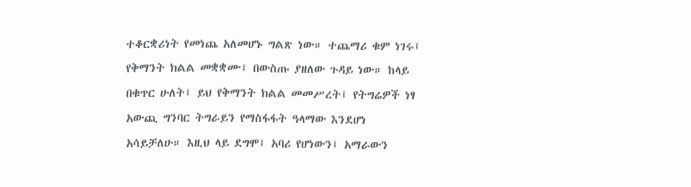ተቆርቋሪነት የመነጨ አለመሆኑ ግልጽ ነው። ተጨማሪ ቁም ነገሩ፤ የቅማንት ክልል መቋቋሙ፤ በውስጡ ያዘለው ጉዳይ ነው። ከላይ በቁጥር ሁለት፤ ይህ የቅማንት ክልል መመሥረት፤ የትግሬዎች ነፃ አውጪ ግንባር ትግራይን የማስፋፋት ዓላማው እንደሆነ አሳይቻለሁ። እዚህ ላይ ደግሞ፤ አባሪ የሆነውን፤ አማራውን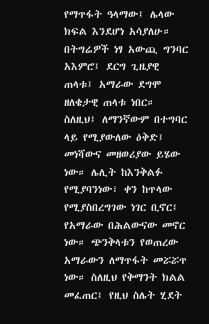የማጥፋት ዓላማው፤ ሌላው ክፍል እንደሆነ አሳያለሁ።
በትግሬዎች ነፃ አውጪ ግንባር አእምሮ፤ ደርግ ጊዜያዊ ጠላቱ፤ አማራው ደግሞ ዘለቄታዊ ጠላቱ ነበር። ስለዚህ፤ ለማንኛውም በተግባር ላይ የሚያውለው ዕቅድ፤ መነሻውና መዘወሪያው ይሄው ነው። ሌሊት ከእንቅልፉ የሚያባንነው፣ ቀን ከጥላው የሚያስበረግገው ነገር ቢኖር፤ የአማራው በሕልውናው መኖር ነው። ጭንቅላቱን የወጠረው አማራውን ለማጥፋት መሯሯጥ ነው። ስለዚህ የቅማንት ክልል መፈጠር፤ የዚህ ስሌት ሂደት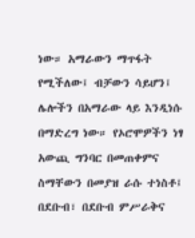ነው። አማራውን ማጥፋት የሚችለው፤ ብቻውን ሳይሆን፤ ሌሎችን በአማራው ላይ እንዲነሱ በማድረግ ነው። የኦሮሞዎችን ነፃ አውጪ ግንባር በመጠቀምና ስማቸውን በመያዝ ራሱ ተነስቶ፤ በደቡብ፣ በደቡብ ምሥራቅና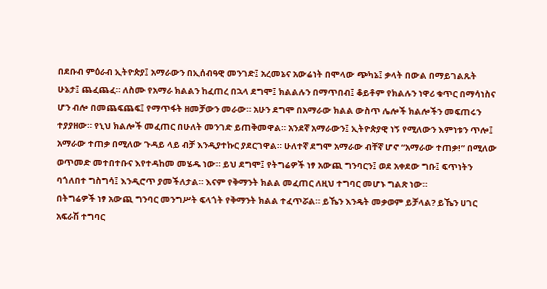በደቡብ ምዕራብ ኢትዮጵያ፤ አማራውን በኢሰብዓዊ መንገድ፤ አረመኔና አውሬነት በሞላው ጭካኔ፤ ቃላት በውል በማይገልጹት ሁኔታ፤ ጨፈጨፈ። ለስሙ የአማራ ክልልን ከፈጠረ በኋላ ደግሞ፤ ክልልሉን በማጥበብ፤ ቆይቶም የክልሉን ነዋሪ ቁጥር በማሳነስና ሆን ብሎ በመጨፍጨፍ፤ የማጥፋት ዘመቻውን መራው። አሁን ደግሞ በአማራው ክልል ውስጥ ሌሎች ክልሎችን መፍጠሩን ተያያዘው። የኒህ ክልሎች መፈጠር በሁለት መንገድ ይጠቅመዋል። አንደኛ አማራውን፤ ኢትዮጵያዊ ነኝ የሚለውን እምነቱን ጥሎ፤ አማራው ተጠቃ በሚለው ጉዳይ ላይ ብቻ እንዲያተኩር ያደርገዋል። ሁለተኛ ደግሞ አማራው ብቸኛ ሆኖ “አማራው ተጠቃ!” በሚለው ወጥመድ መተበተቡና እየተዳከመ መሄዱ ነው። ይህ ደግሞ፤ የትግሬዎች ነፃ አውጪ ግንባርን፤ ወደ አቀደው ግቡ፤ ፍጥነትን ባጎለበተ ግስግሳ፤ እንዲሮጥ ያመችለታል። እናም የቅማንት ክልል መፈጠር ለዚህ ተግባር መሆኑ ግልጽ ነው።
በትግሬዎች ነፃ አውጪ ግንባር መንግሥት ፍላጎት የቅማንት ክልል ተፈጥሯል። ይኼን እንዴት መቃወም ይቻላል? ይኼን ሀገር አፍራሽ ተግባር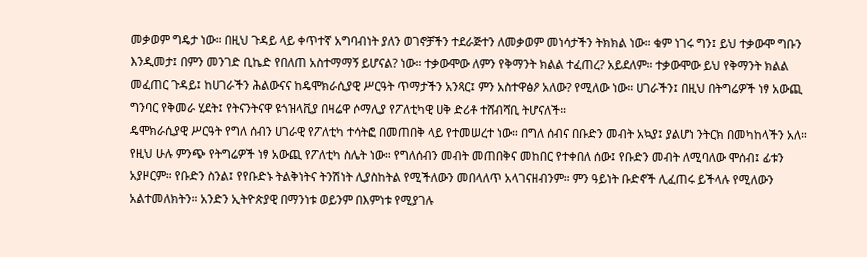መቃወም ግዴታ ነው። በዚህ ጉዳይ ላይ ቀጥተኛ አግባብነት ያለን ወገኖቻችን ተደራጅተን ለመቃወም መነሳታችን ትክክል ነው። ቁም ነገሩ ግን፤ ይህ ተቃውሞ ግቡን እንዲመታ፤ በምን መንገድ ቢኬድ የበለጠ አስተማማኝ ይሆናል? ነው። ተቃውሞው ለምን የቅማንት ክልል ተፈጠረ? አይደለም። ተቃውሞው ይህ የቅማንት ክልል መፈጠር ጉዳይ፤ ከሀገራችን ሕልውናና ከዴሞክራሲያዊ ሥርዓት ጥማታችን አንጻር፤ ምን አስተዋፅዖ አለው? የሚለው ነው። ሀገራችን፤ በዚህ በትግሬዎች ነፃ አውጪ ግንባር የቅመራ ሂደት፤ የትናንትናዋ ዩጎዝላቪያ በዛሬዋ ሶማሊያ የፖለቲካዊ ሀቅ ድሪቶ ተሸብሻቢ ትሆናለች።
ዴሞክራሲያዊ ሥርዓት የግለ ሰብን ሀገራዊ የፖለቲካ ተሳትፎ በመጠበቅ ላይ የተመሠረተ ነው። በግለ ሰብና በቡድን መብት አኳያ፤ ያልሆነ ንትርክ በመካከላችን አለ። የዚህ ሁሉ ምንጭ የትግሬዎች ነፃ አውጪ የፖለቲካ ስሌት ነው። የግለሰብን መብት መጠበቅና መከበር የተቀበለ ሰው፤ የቡድን መብት ለሚባለው ሞሰብ፤ ፊቱን አያዞርም። የቡድን ስንል፤ የየቡድኑ ትልቅነትና ትንሽነት ሊያስከትል የሚችለውን መበላለጥ አላገናዘብንም። ምን ዓይነት ቡድኖች ሊፈጠሩ ይችላሉ የሚለውን አልተመለክትን። አንድን ኢትዮጵያዊ በማንነቱ ወይንም በእምነቱ የሚያገሉ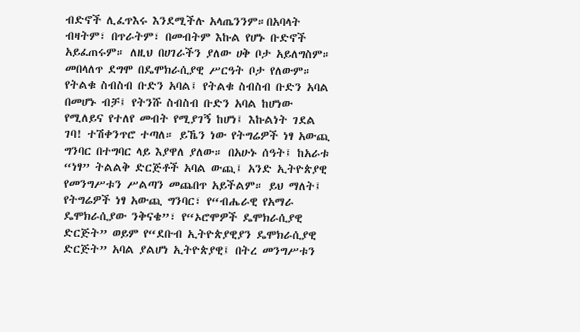ብድኖች ሊፈጥእሩ እንደሚችሉ አላጤንንም።በአባላት ብዛትም፣ በጥራትም፣ በመብትም እኩል የሆኑ ቡድኖች አይፈጠሩም። ለዚህ በሀገራችን ያለው ሀቅ ቦታ አይለግስም። መበላለጥ ደግሞ በዴሞክራሲያዊ ሥርዓት ቦታ የለውም። የትልቁ ስብስብ ቡድን አባል፤ የትልቁ ስብስብ ቡድን አባል በመሆኑ ብቻ፤ የትንሹ ስብስብ ቡድን አባል ከሆነው የሚለይና የተለየ መብት የሚያገኝ ከሆነ፤ እኩልነት ገደል ገባ! ተሽቀንጥሮ ተጣለ። ይኼን ነው የትግሬዎች ነፃ አውጪ ግንባር በተግባር ላይ እያዋለ ያለው። በአሁኑ ሰዓት፤ ከአራቱ “ነፃ” ትልልቅ ድርጅቶች አባል ውጪ፤ አንድ ኢትዮጵያዊ የመንግሥቱን ሥልጣን መጨበጥ አይችልም። ይህ ማለት፤ የትግሬዎች ነፃ አውጪ ግንባር፣ የ“ብሔራዊ የአማራ ዴሞክራሲያው ንቅናቄ”፣ የ“ኦሮሞዎች ዴሞክራሲያዊ ድርጅት” ወይም የ“ደቡብ ኢትዮጵያዊያን ዴሞክራሲያዊ ድርጅት” አባል ያልሆነ ኢትዮጵያዊ፤ በትረ መንግሥቱን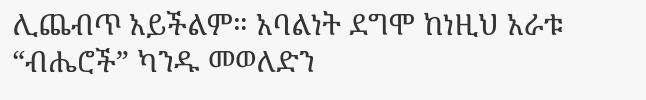ሊጨብጥ አይችልም። አባልነት ደግሞ ከነዚህ አራቱ “ብሔሮች” ካንዱ መወለድን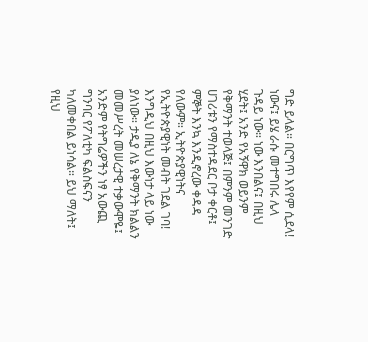ግድ ይላል። በርግጥ እየየም ሲደላ! ነውና፤ ይሄ ራሱ መተግበሩ ሌላ ጉዳይ ነው። ነው እንበልና፤ በዚህ ሂደት፤ አንድ የአኝዋክ ወይንም የቅማንት ተወላጅ፤ በምንም መንገድ ሀገሪቱን የማስተዳደር ቦታ ቀርቶ፤ ምኞት እንኳ እንዲኖረው ቀዳዳ የለውም። ኢትዮጵያዊነትና የኢትዮጵያዊነት መብት ገደል ገባ!
እንግዲህ በዚህ እውነታ ላይ ነው ያለነው። ታዲያ ለኔ የቅማንት ክልልን መመሥረት መሠረታዊ ተቃውሞዬ፤ አንድም የትግሬዎችን ነፃ አውጪ ግንባር የፖለቲካ ፍልስፍናን ካለመቀበል ይነሳል። ይህ ማለት፤ የዚህ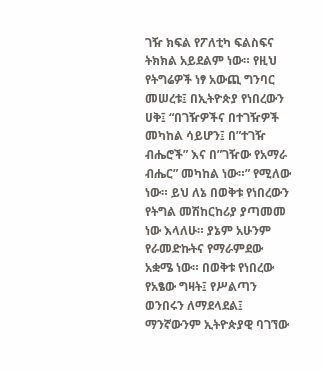ገዥ ክፍል የፖለቲካ ፍልስፍና ትክክል አይደልም ነው። የዚህ የትግሬዎች ነፃ አውጪ ግንባር መሠረቱ፤ በኢትዮጵያ የነበረውን ሀቅ፤ “በገዥዎችና በተገዥዎች መካከል ሳይሆን፤ በ”ተገዥ ብሔሮች” እና በ”ገዥው የአማራ ብሔር” መካከል ነው።” የሚለው ነው። ይህ ለኔ በወቅቱ የነበረውን የትግል መሽከርከሪያ ያጣመመ ነው እላለሁ። ያኔም አሁንም የራመድኩትና የማራምደው አቋሜ ነው። በወቅቱ የነበረው የአፄው ግዛት፤ የሥልጣን ወንበሩን ለማደላደል፤ ማንኛውንም ኢትዮጵያዊ ባገኘው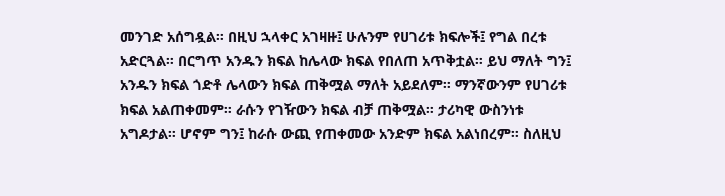መንገድ አሰግዷል። በዚህ ኋላቀር አገዛዙ፤ ሁሉንም የሀገሪቱ ክፍሎች፤ የግል በረቱ አድርጓል። በርግጥ አንዱን ክፍል ከሌላው ክፍል የበለጠ አጥቅቷል። ይህ ማለት ግን፤ አንዱን ክፍል ጎድቶ ሌላውን ክፍል ጠቅሟል ማለት አይደለም። ማንኛውንም የሀገሪቱ ክፍል አልጠቀመም። ራሱን የገዥውን ክፍል ብቻ ጠቅሟል። ታሪካዊ ውስንነቱ አግዶታል። ሆኖም ግን፤ ከራሱ ውጪ የጠቀመው አንድም ክፍል አልነበረም። ስለዚህ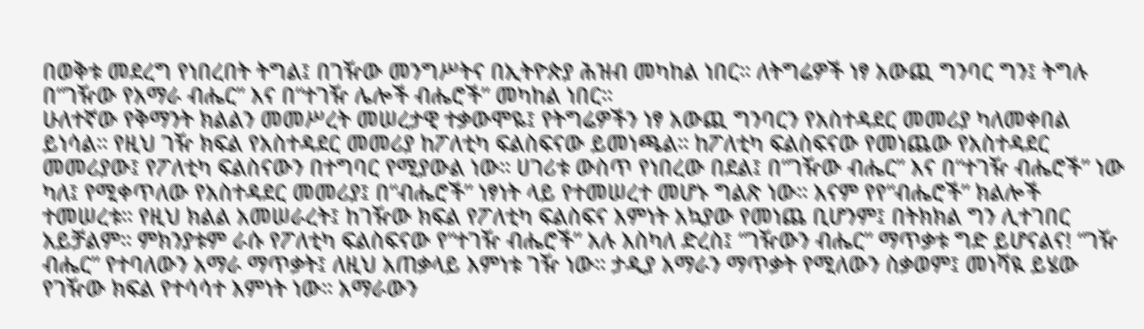በወቅቱ መደረግ የነበረበት ትግል፤ በገዥው መንግሥትና በኢትዮጵያ ሕዝብ መካከል ነበር። ለትግሬዎች ነፃ አውጪ ግንባር ግን፤ ትግሉ በ“ገዥው የአማራ ብሔር” እና በ“ተገዥ ሌሎች ብሔሮች” መካከል ነበር።
ሁለተኛው የቅማንት ክልልን መመሥረት መሠረታዊ ተቃውሞዬ፤ የትግሬዎችን ነፃ አውጪ ግንባርን የአስተዳደር መመሪያ ካለመቀበል ይነሳል። የዚህ ገዥ ክፍል የአስተዳደር መመሪያ ከፖለቲካ ፍልስፍናው ይመነጫል። ከፖለቲካ ፍልስፍናው የመነጨው የአስተዳደር መመሪያው፤ የፖለቲካ ፍልስናውን በተግባር የሚያውል ነው። ሀገሪቱ ውስጥ የነበረው በደል፤ በ“ገዥው ብሔር” እና በ“ተገዥ ብሔሮች” ነው ካለ፤ የሚቀጥለው የአስተዳደር መመሪያ፤ በ“ብሔሮች” ነፃነት ላይ የተመሠረተ መሆኑ ግልጽ ነው። እናም የየ“ብሔሮች” ክልሎች ተመሠረቱ። የዚህ ክልል አመሠራረት፤ ከገዥው ክፍል የፖለቲካ ፍልስፍና እምነት አኳያው የመነጨ ቢሆንም፤ በትክክል ግን ሊተገበር አይቻልም። ምክንያቱም ራሱ የፖለቲካ ፍልስፍናው የ“ተገዥ ብሔሮች” አሉ እስካለ ድረስ፤ “ገዥውን ብሔር” ማጥቃቱ ግድ ይሆናልና! “ገዥ ብሔር” የተባለውን አማራ ማጥቃት፤ ለዚህ አጠቃላይ እምነቱ ገዥ ነው። ታዲያ አማራን ማጥቃት የሚለውን ስቃወም፤ መነሻዪ ይሄው የገዥው ክፍል የተሳሳተ እምነት ነው። አማራውን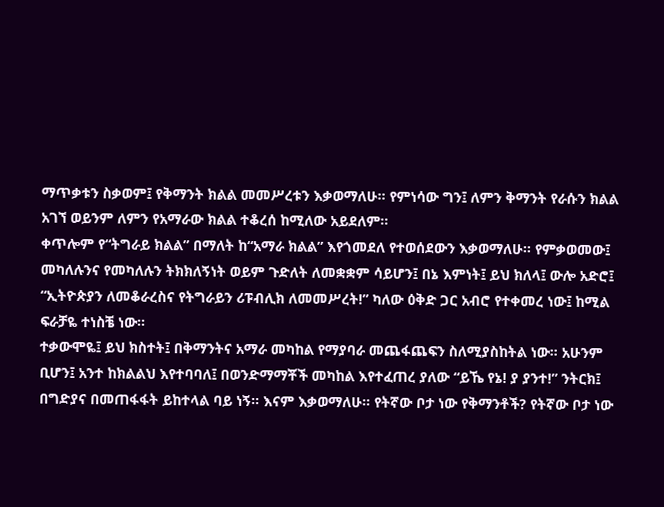ማጥቃቱን ስቃወም፤ የቅማንት ክልል መመሥረቱን እቃወማለሁ። የምነሳው ግን፤ ለምን ቅማንት የራሱን ክልል አገኘ ወይንም ለምን የአማራው ክልል ተቆረሰ ከሚለው አይደለም።
ቀጥሎም የ“ትግራይ ክልል” በማለት ከ“አማራ ክልል” እየጎመደለ የተወሰደውን እቃወማለሁ። የምቃወመው፤ መካለሉንና የመካለሉን ትክክለኝነት ወይም ጉድለት ለመቋቋም ሳይሆን፤ በኔ እምነት፤ ይህ ክለላ፤ ውሎ አድሮ፤ “ኢትዮጵያን ለመቆራረስና የትግራይን ሪፑብሊክ ለመመሥረት!” ካለው ዕቅድ ጋር አብሮ የተቀመረ ነው፤ ከሚል ፍራቻዬ ተነስቼ ነው።
ተቃውሞዬ፤ ይህ ክስተት፤ በቅማንትና አማራ መካከል የማያባራ መጨፋጨፍን ስለሚያስከትል ነው። አሁንም ቢሆን፤ አንተ ከክልልህ እየተባባለ፤ በወንድማማቾች መካከል እየተፈጠረ ያለው “ይኼ የኔ! ያ ያንተ!” ንትርክ፤ በግድያና በመጠፋፋት ይከተላል ባይ ነኝ። እናም እቃወማለሁ። የትኛው ቦታ ነው የቅማንቶች? የትኛው ቦታ ነው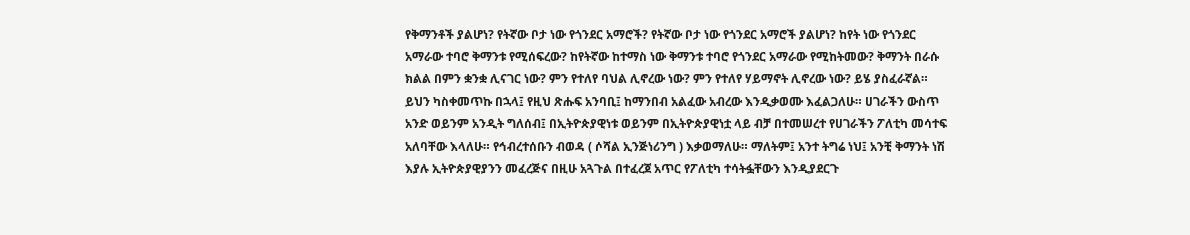የቅማንቶች ያልሆነ? የትኛው ቦታ ነው የጎንደር አማሮች? የትኛው ቦታ ነው የጎንደር አማሮች ያልሆነ? ከየት ነው የጎንደር አማራው ተባሮ ቅማንቱ የሚሰፍረው? ከየትኛው ከተማስ ነው ቅማንቱ ተባሮ የጎንደር አማራው የሚከትመው? ቅማንት በራሱ ክልል በምን ቋንቋ ሊናገር ነው? ምን የተለየ ባህል ሊኖረው ነው? ምን የተለየ ሃይማኖት ሊኖረው ነው? ይሄ ያስፈራኛል።
ይህን ካስቀመጥኩ በኋላ፤ የዚህ ጽሑፍ አንባቢ፤ ከማንበብ አልፈው አብረው እንዲቃወሙ እፈልጋለሁ። ሀገራችን ውስጥ አንድ ወይንም አንዲት ግለሰብ፤ በኢትዮጵያዊነቱ ወይንም በኢትዮጵያዊነቷ ላይ ብቻ በተመሠረተ የሀገራችን ፖለቲካ መሳተፍ አለባቸው እላለሁ። የኅብረተሰቡን ብወዳ ( ሶሻል ኢንጅነሪንግ ) እቃወማለሁ። ማለትም፤ አንተ ትግሬ ነህ፤ አንቺ ቅማንት ነሽ እያሉ ኢትዮጵያዊያንን መፈረጅና በዚሁ አጓጉል በተፈረጀ አጥር የፖለቲካ ተሳትፏቸውን እንዲያደርጉ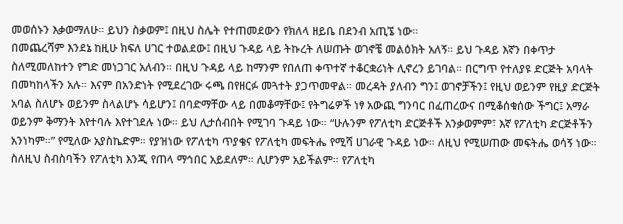መወሰኑን እቃወማለሁ። ይህን ስቃወም፤ በዚህ ስሌት የተጠመደውን የክለላ ዘይቤ በደንብ አጢኜ ነው።
በመጨረሻም እንደኔ ከዚሁ ክፍለ ሀገር ተወልደው፤ በዚህ ጉዳይ ላይ ትኩረት ለሠጡት ወገኖቼ መልዕክት አለኝ። ይህ ጉዳይ እኛን በቀጥታ ስለሚመለከተን የግድ መነጋገር አለብን። በዚህ ጉዳይ ላይ ከማንም የበለጠ ቀጥተኛ ተቆርቋሪነት ሊኖረን ይገባል። በርግጥ የተለያዩ ድርጅት አባላት በመካከላችን አሉ። እናም በአንድነት የሚደረገው ሩጫ በየዘርፉ መጓተት ያጋጥመዋል። መረዳት ያለብን ግን፤ ወገኖቻችን፤ የዚህ ወይንም የዚያ ድርጅት አባል ስለሆኑ ወይንም ስላልሆኑ ሳይሆን፤ በባድማቸው ላይ በመቆማቸው፤ የትግሬዎች ነፃ አውጪ ግንባር በፈጠረውና በሚቆሰቁሰው ችግር፤ አማራ ወይንም ቅማንት እየተባሉ እየተገደሉ ነው። ይህ ሊታሰብበት የሚገባ ጉዳይ ነው። “ሁሉንም የፖለቲካ ድርጅቶች አንቃወምም፣ እኛ የፖለቲካ ድርጅቶችን አንነካም።” የሚለው አያስኬድም። የያዝነው የፖለቲካ ጥያቄና የፖለቲካ መፍትሔ የሚሻ ሀገራዊ ጉዳይ ነው። ለዚህ የሚሠጠው መፍትሔ ወሳኝ ነው።
ስለዚህ ስብስባችን የፖለቲካ እንጂ የጠላ ማኅበር አይደለም። ሊሆንም አይችልም። የፖለቲካ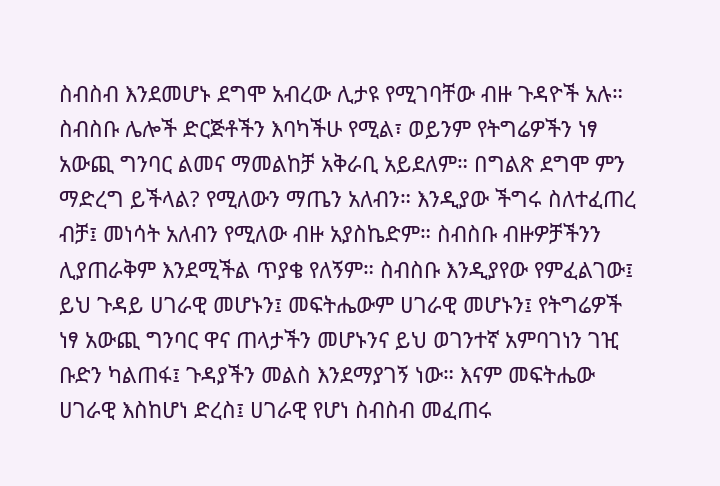ስብስብ እንደመሆኑ ደግሞ አብረው ሊታዩ የሚገባቸው ብዙ ጉዳዮች አሉ። ስብስቡ ሌሎች ድርጅቶችን እባካችሁ የሚል፣ ወይንም የትግሬዎችን ነፃ አውጪ ግንባር ልመና ማመልከቻ አቅራቢ አይደለም። በግልጽ ደግሞ ምን ማድረግ ይችላል? የሚለውን ማጤን አለብን። እንዲያው ችግሩ ስለተፈጠረ ብቻ፤ መነሳት አለብን የሚለው ብዙ አያስኬድም። ስብስቡ ብዙዎቻችንን ሊያጠራቅም እንደሚችል ጥያቄ የለኝም። ስብስቡ እንዲያየው የምፈልገው፤ ይህ ጉዳይ ሀገራዊ መሆኑን፤ መፍትሔውም ሀገራዊ መሆኑን፤ የትግሬዎች ነፃ አውጪ ግንባር ዋና ጠላታችን መሆኑንና ይህ ወገንተኛ አምባገነን ገዢ ቡድን ካልጠፋ፤ ጉዳያችን መልስ እንደማያገኝ ነው። እናም መፍትሔው ሀገራዊ እስከሆነ ድረስ፤ ሀገራዊ የሆነ ስብስብ መፈጠሩ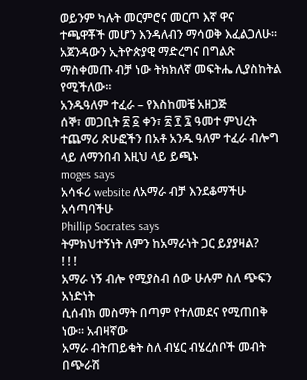ወይንም ካሉት መርምሮና መርጦ እኛ ዋና ተጫዋቾች መሆን እንዳለብን ማሳወቅ እፈልጋለሁ። አጀንዳውን ኢትዮጵያዊ ማድረግና በግልጽ ማስቀመጡ ብቻ ነው ትክክለኛ መፍትሔ ሊያስከትል የሚችለው።
አንዱዓለም ተፈራ – የእስከመቼ አዘጋጅ
ሰኞ፣ መጋቢት ፳ ፩ ቀን፣ ፳ ፻ ፯ ዓመተ ምህረት
ተጨማሪ ጽሁፎችን በአቶ አንዱ ዓለም ተፈራ ብሎግ ላይ ለማንበብ እዚህ ላይ ይጫኑ
moges says
አሳፋሪ website ለአማራ ብቻ እንደቆማችሁ አሳጣባችሁ
Phillip Socrates says
ትምክህተኝነት ለምን ከአማራነት ጋር ይያያዛል?
! ! !
አማራ ነኝ ብሎ የሚያስብ ሰው ሁሉም ስለ ጭፍን አነድነት
ሲሰብክ መስማት በጣም የተለመደና የሚጠበቅ ነው፡፡ አብዛኛው
አማራ ብትጠይቁት ስለ ብሄር ብሄረሰቦች መብት በጭራሽ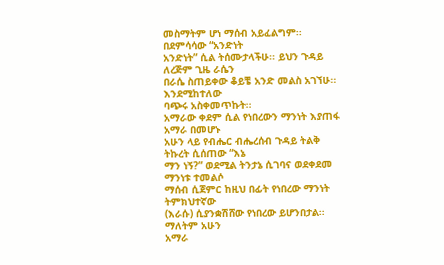መስማትም ሆነ ማሰብ አይፈልግም፡፡ በደምሳሳው “አንድነት
አንድነት” ሲል ትሰሙታላችሁ፡፡ ይህን ጉዳይ ለረጅም ጊዜ ራሴን
በራሴ ስጠይቀው ቆይቼ አንድ መልስ አገኘሁ፡፡ እንደሚከተለው
ባጭሩ አስቀመጥኩት፡፡
አማራው ቀደም ሲል የነበረውን ማንነት እያጠፋ አማራ በመሆኑ
አሁን ላይ የብሔር ብሔረሰብ ጉዳይ ትልቅ ትኩረት ሲሰጠው “እኔ
ማን ነኝ?” ወደሚል ትንታኔ ሲገባና ወደቀደመ ማንነቱ ተመልሶ
ማሰብ ሲጀምር ከዚህ በፊት የነበረው ማንነት ትምክህተኛው
(እራሱ) ሲያንቋሽሸው የነበረው ይሆንበታል፡፡ ማለትም አሁን
አማራ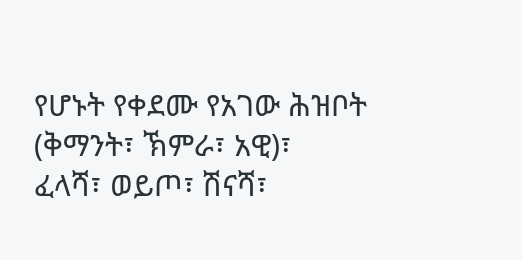የሆኑት የቀደሙ የአገው ሕዝቦት (ቅማንት፣ ኽምራ፣ አዊ)፣
ፈላሻ፣ ወይጦ፣ ሽናሻ፣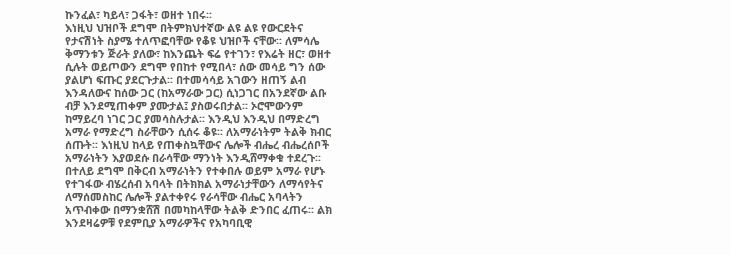ኩንፈል፣ ካይላ፣ ጋፋት፣ ወዘተ ነበሩ፡፡
እነዚህ ህዝቦች ደግሞ በትምክህተኛው ልዩ ልዩ የውርደትና
የታናሽነት ስያሜ ተለጥፎባቸው የቆዩ ህዝቦች ናቸው፡፡ ለምሳሌ
ቅማንቱን ጅራት ያለው፣ ከእንጨት ፍሬ የተገን፣ የእሬት ዘር፣ ወዘተ
ሲሉት ወይጦውን ደግሞ የበከተ የሚበላ፣ ሰው መሳይ ግን ሰው
ያልሆነ ፍጡር ያደርጉታል፡፡ በተመሳሳይ አገውን ዘጠኝ ልብ
እንዳለውና ከሰው ጋር (ከአማራው ጋር) ሲነጋገር በአንደኛው ልቡ
ብቻ እንደሚጠቀም ያሙታል፤ ያስወሩበታል፡፡ ኦሮሞውንም
ከማይረባ ነገር ጋር ያመሳስሉታል፡፡ እንዲህ እንዲህ በማድረግ
አማራ የማድረግ ስራቸውን ሲሰሩ ቆዩ፡፡ ለአማራነትም ትልቅ ክብር
ሰጡት፡፡ እነዚህ ከላይ የጠቀስኳቸውና ሌሎች ብሔረ ብሔረሰቦች
አማራነትን እያወደሱ በራሳቸው ማንነት እንዲሸማቀቁ ተደረጉ፡፡
በተለይ ደግሞ በቅርብ አማራነትን የተቀበሉ ወይም አማራ የሆኑ
የተገፋው ብሄረሰብ አባላት በትክክል አማራነታቸውን ለማሳየትና
ለማሰመስከር ሌሎች ያልተቀየሩ የራሳቸው ብሔር አባላትን
አጥብቀው በማንቋሸሽ በመካከላቸው ትልቅ ድንበር ፈጠሩ፡፡ ልክ
እንደዛሬዎቹ የደምቢያ አማራዎችና የአካባቢዊ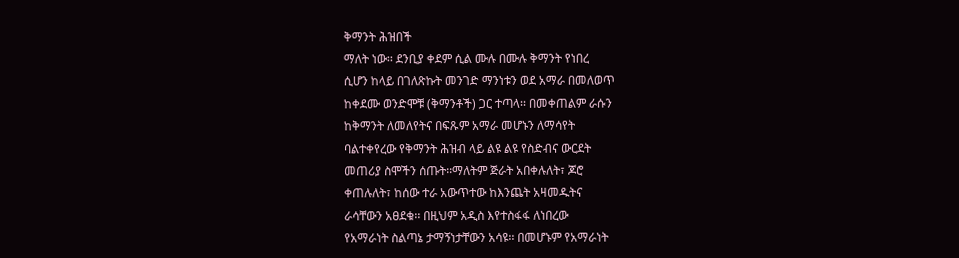ቅማንት ሕዝበች
ማለት ነው፡፡ ደንቢያ ቀደም ሲል ሙሉ በሙሉ ቅማንት የነበረ
ሲሆን ከላይ በገለጽኩት መንገድ ማንነቱን ወደ አማራ በመለወጥ
ከቀደሙ ወንድሞቹ (ቅማንቶች) ጋር ተጣላ፡፡ በመቀጠልም ራሱን
ከቅማንት ለመለየትና በፍጹም አማራ መሆኑን ለማሳየት
ባልተቀየረው የቅማንት ሕዝብ ላይ ልዩ ልዩ የስድብና ውርደት
መጠሪያ ስሞችን ሰጡት፡፡ማለትም ጅራት አበቀሉለት፣ ጆሮ
ቀጠሉለት፣ ከሰው ተራ አውጥተው ከእንጨት አዛመዱትና
ራሳቸውን አፀደቁ፡፡ በዚህም አዲስ እየተስፋፋ ለነበረው
የአማራነት ስልጣኔ ታማኝነታቸውን አሳዩ፡፡ በመሆኑም የአማራነት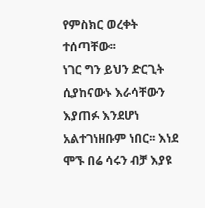የምስክር ወረቀት ተሰጣቸው፡፡
ነገር ግን ይህን ድርጊት ሲያከናውኑ እራሳቸውን እያጠፉ እንደሆነ
አልተገነዘቡም ነበር፡፡ እነደ ሞኙ በሬ ሳሩን ብቻ እያዩ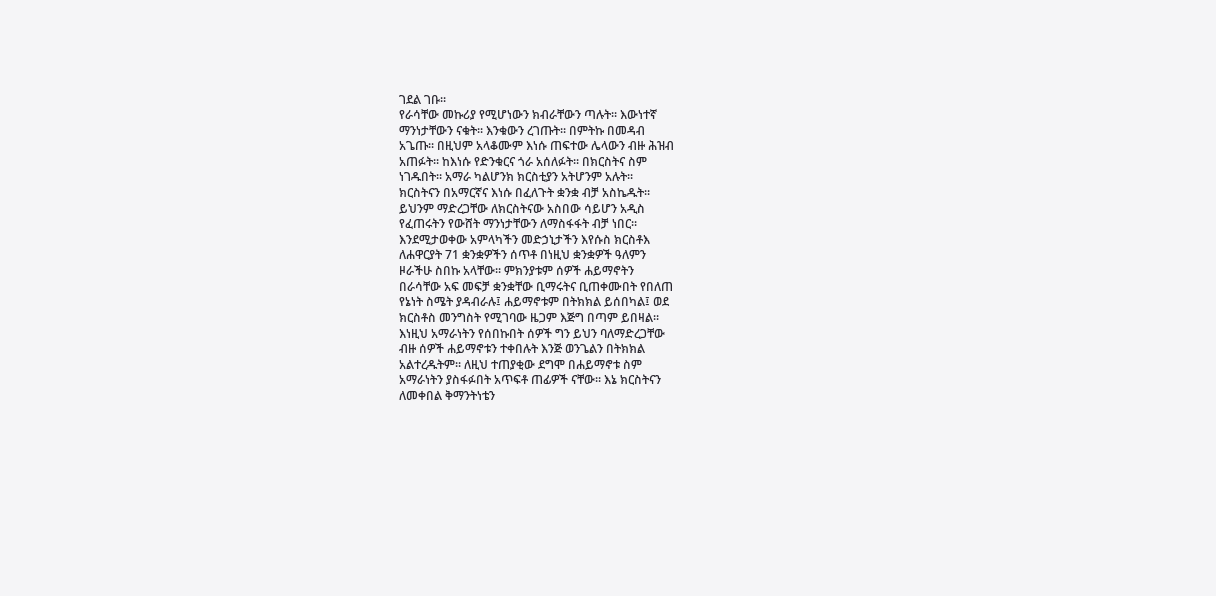ገደል ገቡ፡፡
የራሳቸው መኩሪያ የሚሆነውን ክብራቸውን ጣሉት፡፡ እውነተኛ
ማንነታቸውን ናቁት፡፡ እንቁውን ረገጡት፡፡ በምትኩ በመዳብ
አጌጡ፡፡ በዚህም አላቆሙም እነሱ ጠፍተው ሌላውን ብዙ ሕዝብ
አጠፉት፡፡ ከእነሱ የድንቁርና ጎራ አሰለፉት፡፡ በክርስትና ስም
ነገዱበት፡፡ አማራ ካልሆንክ ክርስቲያን አትሆንም አሉት፡፡
ክርስትናን በአማርኛና እነሱ በፈለጉት ቋንቋ ብቻ አስኬዱት፡፡
ይህንም ማድረጋቸው ለክርስትናው አስበው ሳይሆን አዲስ
የፈጠሩትን የውሸት ማንነታቸውን ለማስፋፋት ብቻ ነበር፡፡
እንደሚታወቀው አምላካችን መድኃኒታችን እየሱስ ክርስቶእ
ለሐዋርያት 71 ቋንቋዎችን ሰጥቶ በነዚህ ቋንቋዎች ዓለምን
ዞራችሁ ስበኩ አላቸው፡፡ ምክንያቱም ሰዎች ሐይማኖትን
በራሳቸው አፍ መፍቻ ቋንቋቸው ቢማሩትና ቢጠቀሙበት የበለጠ
የኔነት ስሜት ያዳብራሉ፤ ሐይማኖቱም በትክክል ይሰበካል፤ ወደ
ክርስቶስ መንግስት የሚገባው ዜጋም እጅግ በጣም ይበዛል፡፡
እነዚህ አማራነትን የሰበኩበት ሰዎች ግን ይህን ባለማድረጋቸው
ብዙ ሰዎች ሐይማኖቱን ተቀበሉት እንጅ ወንጌልን በትክክል
አልተረዱትም፡፡ ለዚህ ተጠያቂው ደግሞ በሐይማኖቱ ስም
አማራነትን ያስፋፉበት አጥፍቶ ጠፊዎች ናቸው፡፡ እኔ ክርስትናን
ለመቀበል ቅማንትነቴን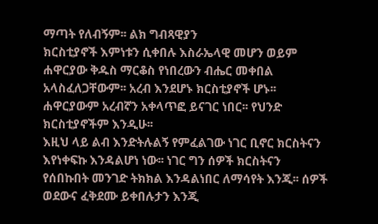ማጣት የለብኝም፡፡ ልክ ግብጻዊያን
ክርስቲያኖች እምነቱን ሲቀበሉ እስራኤላዊ መሆን ወይም
ሐዋርያው ቅዱስ ማርቆስ የነበረውን ብሔር መቀበል
አላስፈለጋቸውም፡፡ አረብ እንደሆኑ ክርስቲያኖች ሆኑ፡፡
ሐዋርያውም አረብኛን አቀላጥፎ ይናገር ነበር፡፡ የህንድ
ክርስቲያኖችም እንዲሁ፡፡
እዚህ ላይ ልብ እንድትሉልኝ የምፈልገው ነገር ቢኖር ክርስትናን
እየነቀፍኩ እንዳልሆነ ነው፡፡ ነገር ግን ሰዎች ክርስትናን
የሰበኩበት መንገድ ትክክል እንዳልነበር ለማሳየት እንጂ፡፡ ሰዎች
ወደውና ፈቅደሙ ይቀበሉታን እንጂ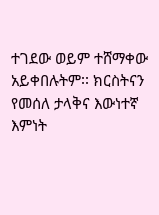ተገደው ወይም ተሸማቀው
አይቀበሉትም፡፡ ክርስትናን የመሰለ ታላቅና እውነተኛ እምነት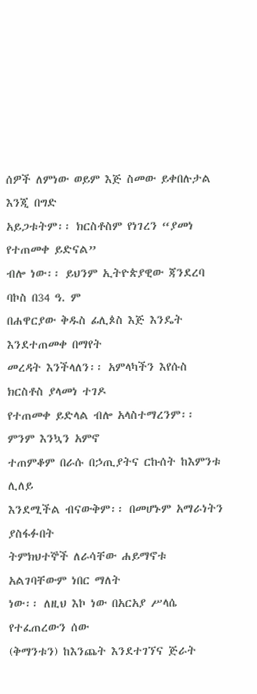ሰዎች ለምነው ወይም እጅ ስመው ይቀበሉታል እንጂ በግድ
አይጋቱትም፡፡ ክርስቶስም የነገረን “ያመነ የተጠመቀ ይድናል”
ብሎ ነው፡፡ ይህንም ኢትዮጵያዊው ጃንደረባ ባኮስ በ34 ዓ. ም
በሐዋርያው ቅዱስ ፊሊጶስ እጅ እንዴት እንደተጠመቀ በማየት
መረዳት እንችላለን፡፡ አምላካችን እየሱስ ክርስቶስ ያላመነ ተገዶ
የተጠመቀ ይድላል ብሎ አላስተማረንም፡፡ ምንም እንኳን አምኖ
ተጠምቆም በራሱ በኃጢያትና ርኩሰት ከእምንቱ ሊለይ
እንደሚችል ብናውቅም፡፡ በመሆኑም አማራነትን ያስፋፉበት
ትምክህተኞች ለራሳቸው ሐይማኖቱ አልገባቸውም ነበር ማለት
ነው፡፡ ለዚህ እኮ ነው በአርአያ ሥላሴ የተፈጠረውን ሰው
(ቅማንቱን) ከእንጨት እንደተገኘና ጅራት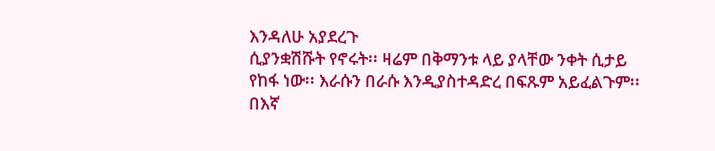እንዳለሁ አያደረጉ
ሲያንቋሽሹት የኖሩት፡፡ ዛሬም በቅማንቱ ላይ ያላቸው ንቀት ሲታይ
የከፋ ነው፡፡ እራሱን በራሱ እንዲያስተዳድረ በፍጹም አይፈልጉም፡፡
በእኛ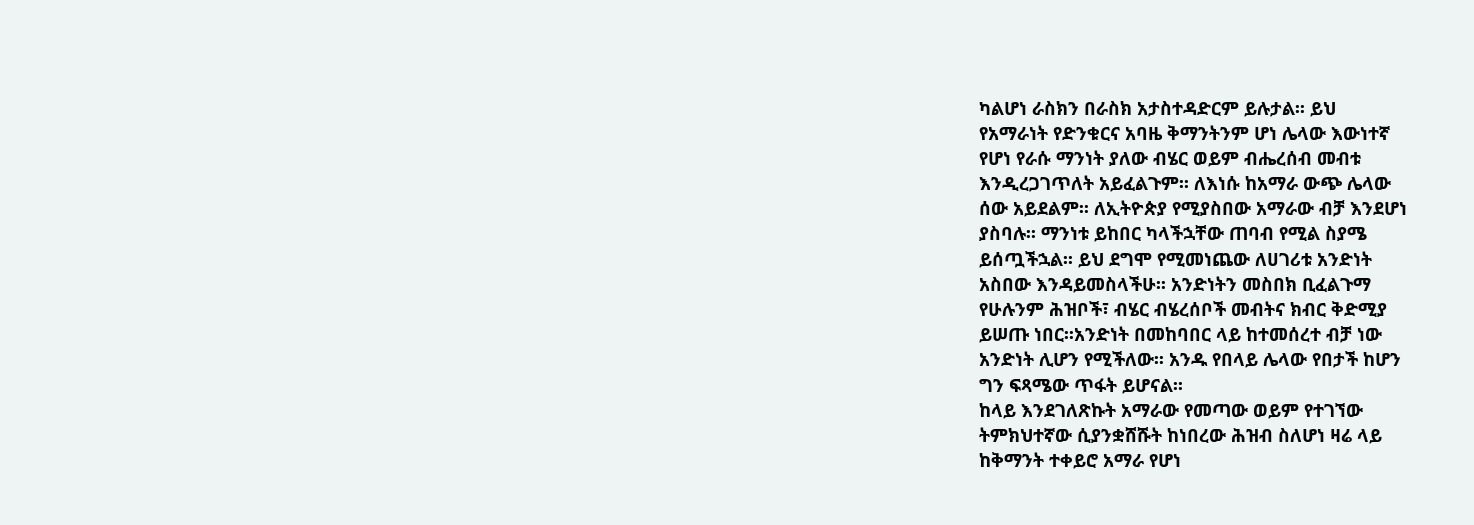ካልሆነ ራስክን በራስክ አታስተዳድርም ይሉታል፡፡ ይህ
የአማራነት የድንቁርና አባዜ ቅማንትንም ሆነ ሌላው እውነተኛ
የሆነ የራሱ ማንነት ያለው ብሄር ወይም ብሔረሰብ መብቱ
እንዲረጋገጥለት አይፈልጉም፡፡ ለእነሱ ከአማራ ውጭ ሌላው
ሰው አይደልም፡፡ ለኢትዮጵያ የሚያስበው አማራው ብቻ እንደሆነ
ያስባሉ፡፡ ማንነቱ ይከበር ካላችኋቸው ጠባብ የሚል ስያሜ
ይሰጧችኋል፡፡ ይህ ደግሞ የሚመነጨው ለሀገሪቱ አንድነት
አስበው እንዳይመስላችሁ፡፡ አንድነትን መስበክ ቢፈልጉማ
የሁሉንም ሕዝቦች፣ ብሄር ብሄረሰቦች መብትና ክብር ቅድሚያ
ይሠጡ ነበር፡፡አንድነት በመከባበር ላይ ከተመሰረተ ብቻ ነው
አንድነት ሊሆን የሚችለው፡፡ አንዱ የበላይ ሌላው የበታች ከሆን
ግን ፍጻሜው ጥፋት ይሆናል፡፡
ከላይ እንደገለጽኩት አማራው የመጣው ወይም የተገኘው
ትምክህተኛው ሲያንቋሸሹት ከነበረው ሕዝብ ስለሆነ ዛሬ ላይ
ከቅማንት ተቀይሮ አማራ የሆነ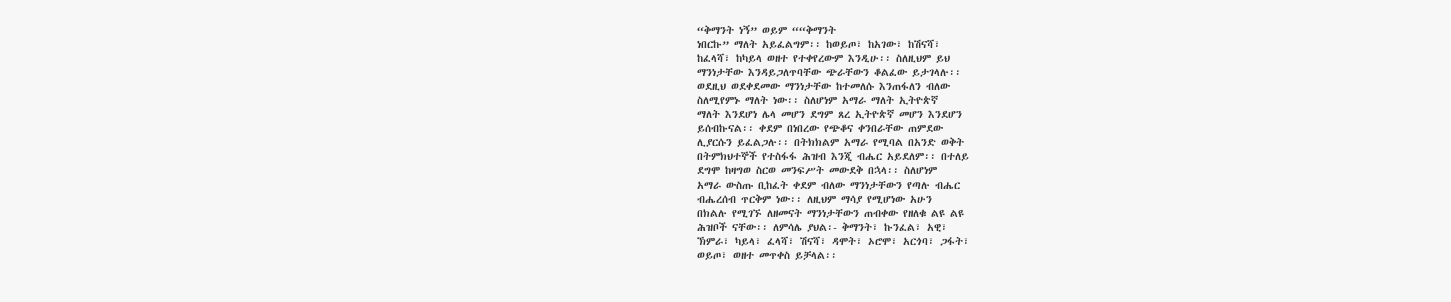“ቅማንት ነኝ” ወይም ““ቅማንት
ነበርኩ” ማለት አይፈልግም፡፡ ከወይጦ፣ ከአገው፣ ከሽናሻ፣
ከፈላሻ፣ ከካይላ ወዘተ የተቀየረውም እንዲሁ፡፡ ስለዚህም ይህ
ማንነታቸው እንዳይጋለጥባቸው ጭራቸውን ቆልፈው ይታገላሉ፡፡
ወደዚህ ወደቀደመው ማንነታቸው ከተመለሱ እንጠፋለን ብለው
ስለሚየምኑ ማለት ነው፡፡ ስለሆነም አማራ ማለት ኢትዮጵኛ
ማለት እንደሆነ ሌላ መሆን ደግም ጸረ ኢትዮጵኛ መሆን እንደሆን
ይሰብኩናል፡፡ ቀደም በነበረው የጭቆና ቀንበራቸው ጠምደው
ሊያርሱን ይፈልጋሉ፡፡ በትክክልም አማራ የሚባል በአንድ ወቅት
በትምክህተኞች የተስፋፋ ሕዝብ እንጂ ብሔር አይደለም፡፡ በተለይ
ደግሞ ከዛግወ ስርወ መንፍሥት መውደቅ በኋላ፡፡ ስለሆነም
አማራ ውስጡ ቢከፈት ቀደም ብለው ማንነታቸውን የጣሉ ብሔር
ብሔረሰብ ጥርቅም ነው፡፡ ለዚህም ማሳያ የሚሆነው አሁን
በክልሉ የሚገኙ ለዘመናት ማንነታቸውን ጠብቀው የዘለቁ ልዩ ልዩ
ሕዝቦች ናቸው፡፡ ለምሳሌ ያህል፡- ቅማንት፣ ኩንፈል፣ አዊ፣
ኽምራ፣ ካይላ፣ ፈላሻ፣ ሽናሻ፣ ዳሞት፣ ኦሮሞ፣ አርጎባ፣ ጋፋት፣
ወይጦ፣ ወዘተ መጥቀስ ይቻላል፡፡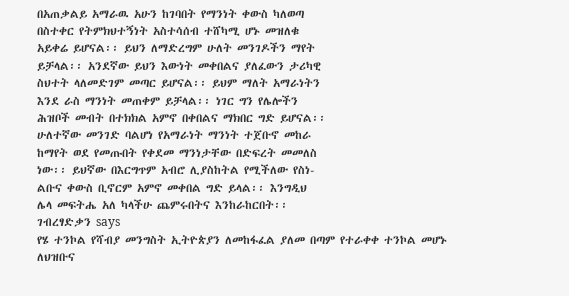በአጠቃልይ አማራዉ አሁን ከገባበት የማንነት ቀውስ ካለወጣ
በስተቀር የትምክህተኝነት አስተሳሰብ ተሸካሚ ሆኑ መዝለቁ
አይቀሬ ይሆናል፡፡ ይህን ለማድረግም ሁለት መንገዶችን ማየት
ይቻላል፡፡ አንደኛው ይህን እውነት መቀበልና ያለፈውን ታሪካዊ
ስህተት ላለመድገም መጣር ይሆናል፡፡ ይህም ማለት አማራነትን
እንደ ራስ ማንነት መጠቀም ይቻላል፡፡ ነገር ግን የሌሎችን
ሕዝቦች መብት በተክክል አምኖ በቀበልና ማክበር ግድ ይሆናል፡፡
ሁለተኛው መንገድ ባልሆነ የአማራነት ማንነት ተጀቡኖ መከራ
ከማየት ወደ የመጡበት የቀደመ ማንነታቸው በድፍረት መመለስ
ነው፡፡ ይህኛው በእርግጥም አብሮ ሊያስከትል የሚችለው የስነ-
ልቡና ቀውስ ቢኖርም አምኖ መቀበል ግድ ይላል፡፡ እንግዲህ
ሌላ መፍትሔ አለ ካላችሁ ጨምሩበትና እንከራከርበት፡፡
ገብረፃድቃን says
የሄ ተንኮል የሻብያ መንግስት ኢትዮጵያን ለመከፋፈል ያለመ በጣም የተራቀቀ ተንኮል መሆኑ ለህዝቡና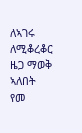ለኣገሩ ለሚቆረቆር ዜጋ ማወቅ ኣለበት የመ